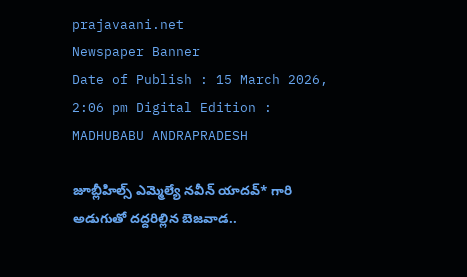prajavaani.net
Newspaper Banner
Date of Publish : 15 March 2026, 2:06 pm Digital Edition : MADHUBABU ANDRAPRADESH

జూబ్లీహిల్స్ ఎమ్మెల్యే నవీన్ యాదవ్* గారి అడుగుతో దద్దరిల్లిన బెజవాడ..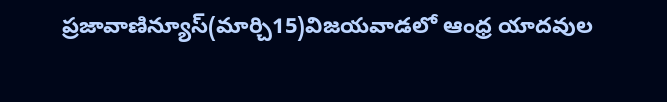ప్రజావాణిన్యూస్(మార్చి15)విజయవాడలో ఆంధ్ర యాదవుల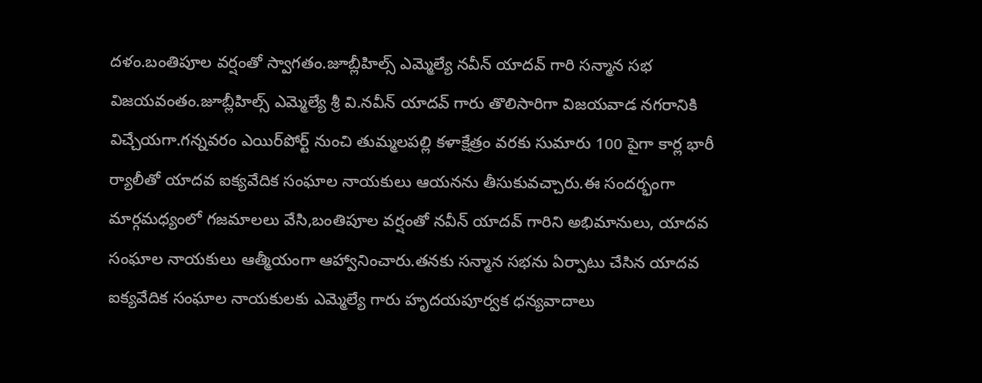దళం.బంతిపూల వర్షంతో స్వాగతం.జూబ్లీహిల్స్ ఎమ్మెల్యే నవీన్ యాదవ్ గారి సన్మాన సభ విజయవంతం.జూబ్లీహిల్స్ ఎమ్మెల్యే శ్రీ వి.నవీన్ యాదవ్ గారు తొలిసారిగా విజయవాడ నగరానికి విచ్చేయగా.గన్నవరం ఎయిర్‌పోర్ట్ నుంచి తుమ్మలపల్లి కళాక్షేత్రం వరకు సుమారు 100 పైగా కార్ల భారీ ర్యాలీతో యాదవ ఐక్యవేదిక సంఘాల నాయకులు ఆయనను తీసుకువచ్చారు.ఈ సందర్భంగా మార్గమధ్యంలో గజమాలలు వేసి,బంతిపూల వర్షంతో నవీన్ యాదవ్ గారిని అభిమానులు, యాదవ సంఘాల నాయకులు ఆత్మీయంగా ఆహ్వానించారు.తనకు సన్మాన సభను ఏర్పాటు చేసిన యాదవ ఐక్యవేదిక సంఘాల నాయకులకు ఎమ్మెల్యే గారు హృదయపూర్వక ధన్యవాదాలు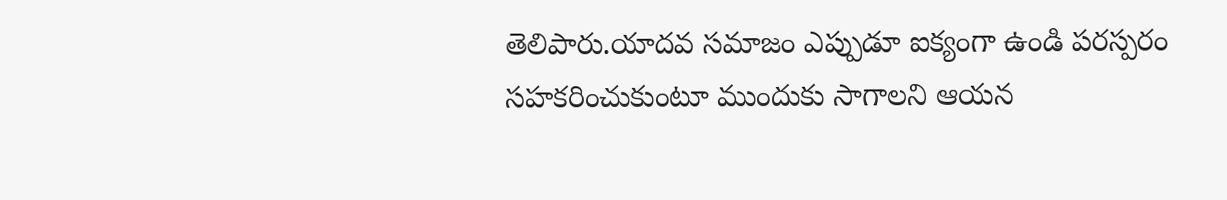తెలిపారు.యాదవ సమాజం ఎప్పుడూ ఐక్యంగా ఉండి పరస్పరం సహకరించుకుంటూ ముందుకు సాగాలని ఆయన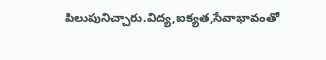పిలుపునిచ్చారు.విద్య,ఐక్యత,సేవాభావంతో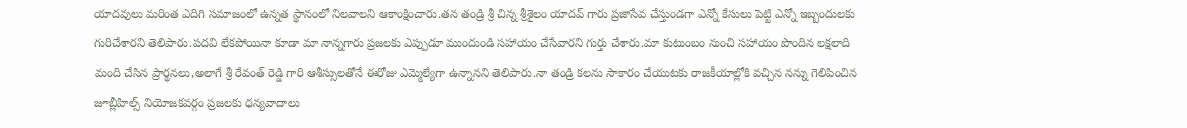యాదవులు మరింత ఎదిగి సమాజంలో ఉన్నత స్థానంలో నిలవాలని ఆకాంక్షించారు.తన తండ్రి శ్రీ చిన్న శ్రీశైలం యాదవ్ గారు ప్రజాసేవ చేస్తుండగా ఎన్నో కేసులు పెట్టి ఎన్నో ఇబ్బందులకు గురిచేశారని తెలిపారు.పదవి లేకపోయినా కూడా మా నాన్నగారు ప్రజలకు ఎప్పుడూ ముందుండి సహాయం చేసేవారని గుర్తు చేశారు.మా కుటుంబం నుంచి సహాయం పొందిన లక్షలాది మంది చేసిన ప్రార్థనలు,అలాగే శ్రీ రేవంత్ రెడ్డి గారి ఆశీస్సులతోనే ఈరోజు ఎమ్మెల్యేగా ఉన్నానని తెలిపారు.నా తండ్రి కలను సాకారం చేయుటకు రాజకీయాల్లోకి వచ్చిన నన్ను గెలిపించిన జూబ్లీహిల్స్ నియోజకవర్గం ప్రజలకు ధన్యవాదాలు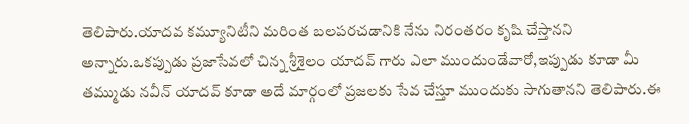తెలిపారు.యాదవ కమ్యూనిటీని మరింత బలపరచడానికి నేను నిరంతరం కృషి చేస్తానని అన్నారు.ఒకప్పుడు ప్రజాసేవలో చిన్న శ్రీశైలం యాదవ్ గారు ఎలా ముందుండేవారో,ఇప్పుడు కూడా మీ తమ్ముడు నవీన్ యాదవ్ కూడా అదే మార్గంలో ప్రజలకు సేవ చేస్తూ ముందుకు సాగుతానని తెలిపారు.ఈ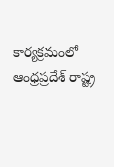కార్యక్రమంలో ఆంధ్రప్రదేశ్ రాష్ట్ర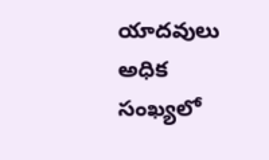యాదవులు అధిక సంఖ్యలో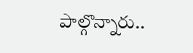పాల్గొన్నారు..